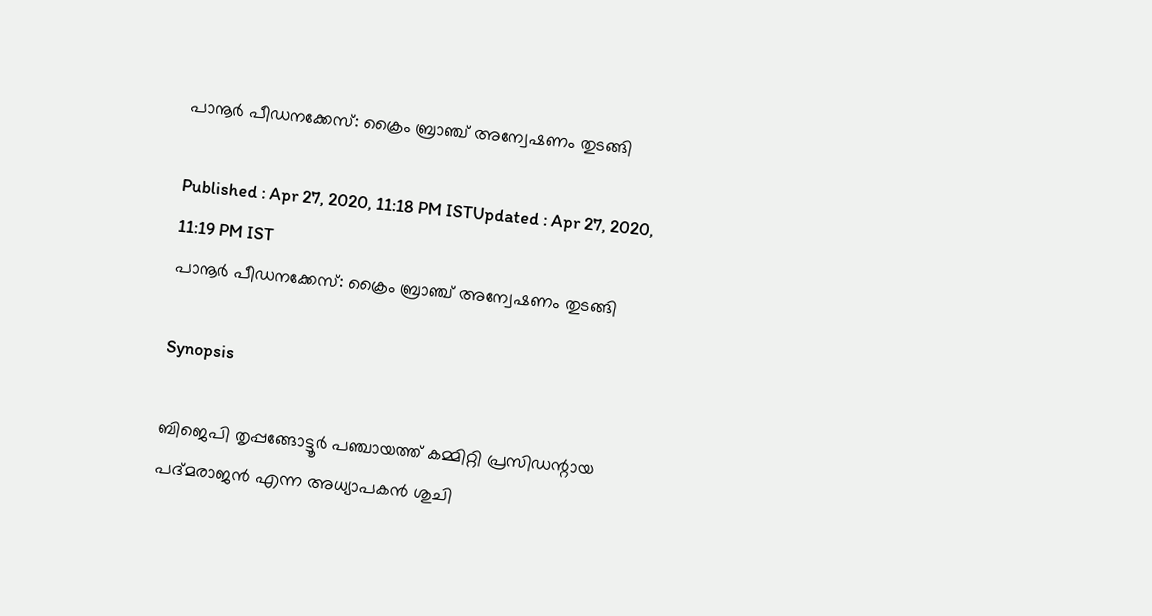പാനൂര്‍ പീഡനക്കേസ്: ക്രൈം ബ്രാഞ്ച് അന്വേഷണം തുടങ്ങി

Published : Apr 27, 2020, 11:18 PM ISTUpdated : Apr 27, 2020, 11:19 PM IST
പാനൂര്‍ പീഡനക്കേസ്: ക്രൈം ബ്രാഞ്ച് അന്വേഷണം തുടങ്ങി

Synopsis

ബിജെപി തൃപ്പങ്ങോട്ടൂര്‍ പഞ്ചായത്ത് കമ്മിറ്റി പ്രസിഡന്റായ പദ്മരാജന്‍ എന്ന അധ്യാപകന്‍ ശുചി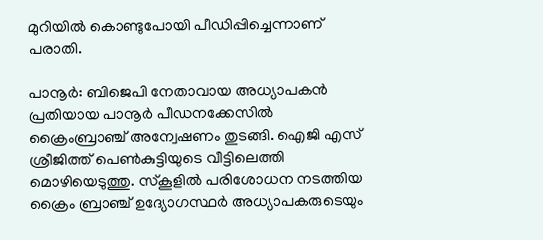മുറിയില്‍ കൊണ്ടുപോയി പീഡിപ്പിച്ചെന്നാണ് പരാതി.

പാനൂര്‍: ബിജെപി നേതാവായ അധ്യാപകന്‍ പ്രതിയായ പാനൂര്‍ പീഡനക്കേസില്‍ ക്രൈംബ്രാഞ്ച് അന്വേഷണം തുടങ്ങി. ഐജി എസ് ശ്രീജിത്ത് പെണ്‍കുട്ടിയുടെ വീട്ടിലെത്തി മൊഴിയെടുത്തു. സ്‌കൂളില്‍ പരിശോധന നടത്തിയ ക്രൈം ബ്രാഞ്ച് ഉദ്യോഗസ്ഥര്‍ അധ്യാപകരുടെയും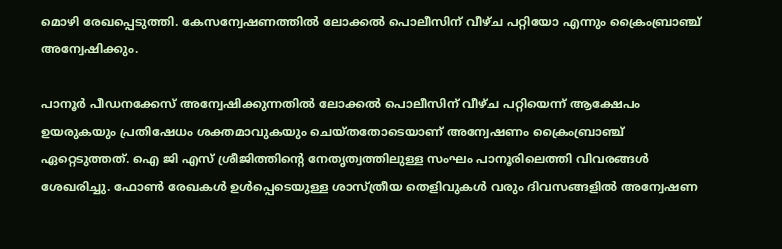മൊഴി രേഖപ്പെടുത്തി. കേസന്വേഷണത്തില്‍ ലോക്കല്‍ പൊലീസിന് വീഴ്ച പറ്റിയോ എന്നും ക്രൈംബ്രാഞ്ച് അന്വേഷിക്കും.

പാനൂര്‍ പീഡനക്കേസ് അന്വേഷിക്കുന്നതില്‍ ലോക്കല്‍ പൊലീസിന് വീഴ്ച പറ്റിയെന്ന് ആക്ഷേപം ഉയരുകയും പ്രതിഷേധം ശക്തമാവുകയും ചെയ്തതോടെയാണ് അന്വേഷണം ക്രൈംബ്രാഞ്ച് ഏറ്റെടുത്തത്. ഐ ജി എസ് ശ്രീജിത്തിന്റെ നേതൃത്വത്തിലുള്ള സംഘം പാനൂരിലെത്തി വിവരങ്ങള്‍ ശേഖരിച്ചു. ഫോണ്‍ രേഖകള്‍ ഉള്‍പ്പെടെയുള്ള ശാസ്ത്രീയ തെളിവുകള്‍ വരും ദിവസങ്ങളില്‍ അന്വേഷണ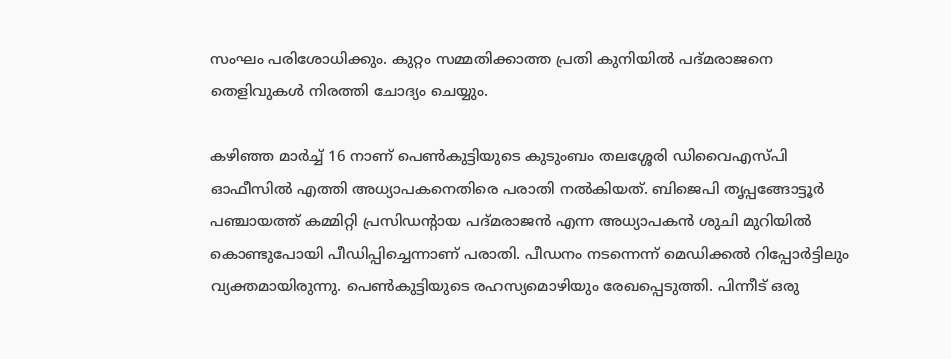സംഘം പരിശോധിക്കും. കുറ്റം സമ്മതിക്കാത്ത പ്രതി കുനിയില്‍ പദ്മരാജനെ തെളിവുകള്‍ നിരത്തി ചോദ്യം ചെയ്യും.

കഴിഞ്ഞ മാര്‍ച്ച് 16 നാണ് പെണ്‍കുട്ടിയുടെ കുടുംബം തലശ്ശേരി ഡിവൈഎസ്പി ഓഫീസില്‍ എത്തി അധ്യാപകനെതിരെ പരാതി നല്‍കിയത്. ബിജെപി തൃപ്പങ്ങോട്ടൂര്‍ പഞ്ചായത്ത് കമ്മിറ്റി പ്രസിഡന്റായ പദ്മരാജന്‍ എന്ന അധ്യാപകന്‍ ശുചി മുറിയില്‍ കൊണ്ടുപോയി പീഡിപ്പിച്ചെന്നാണ് പരാതി. പീഡനം നടന്നെന്ന് മെഡിക്കല്‍ റിപ്പോര്‍ട്ടിലും വ്യക്തമായിരുന്നു. പെണ്‍കുട്ടിയുടെ രഹസ്യമൊഴിയും രേഖപ്പെടുത്തി. പിന്നീട് ഒരു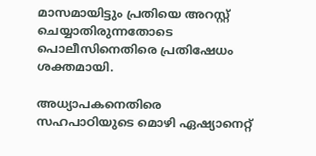മാസമായിട്ടും പ്രതിയെ അറസ്റ്റ് ചെയ്യാതിരുന്നതോടെ പൊലീസിനെതിരെ പ്രതിഷേധം ശക്തമായി.

അധ്യാപകനെതിരെ സഹപാഠിയുടെ മൊഴി ഏഷ്യാനെറ്റ്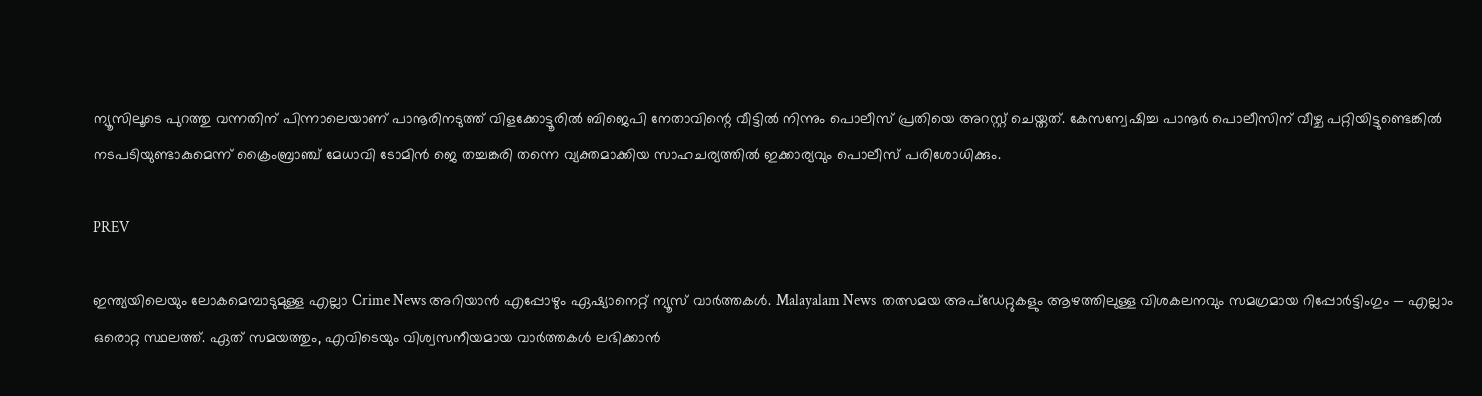ന്യൂസിലൂടെ പുറത്തു വന്നതിന് പിന്നാലെയാണ് പാനൂരിനടുത്ത് വിളക്കോട്ടൂരില്‍ ബിജെപി നേതാവിന്റെ വീട്ടില്‍ നിന്നും പൊലീസ് പ്രതിയെ അറസ്റ്റ് ചെയ്തത്. കേസന്വേഷിച്ച പാനൂര്‍ പൊലീസിന് വീഴ്ച പറ്റിയിട്ടുണ്ടെങ്കില്‍ നടപടിയുണ്ടാകുമെന്ന് ക്രൈംബ്രാഞ്ച് മേധാവി ടോമിന്‍ ജെ തച്ചങ്കരി തന്നെ വ്യക്തമാക്കിയ സാഹചര്യത്തില്‍ ഇക്കാര്യവും പൊലീസ് പരിശോധിക്കും.

PREV

ഇന്ത്യയിലെയും ലോകമെമ്പാടുമുള്ള എല്ലാ Crime News അറിയാൻ എപ്പോഴും ഏഷ്യാനെറ്റ് ന്യൂസ് വാർത്തകൾ. Malayalam News  തത്സമയ അപ്‌ഡേറ്റുകളും ആഴത്തിലുള്ള വിശകലനവും സമഗ്രമായ റിപ്പോർട്ടിംഗും — എല്ലാം ഒരൊറ്റ സ്ഥലത്ത്. ഏത് സമയത്തും, എവിടെയും വിശ്വസനീയമായ വാർത്തകൾ ലഭിക്കാൻ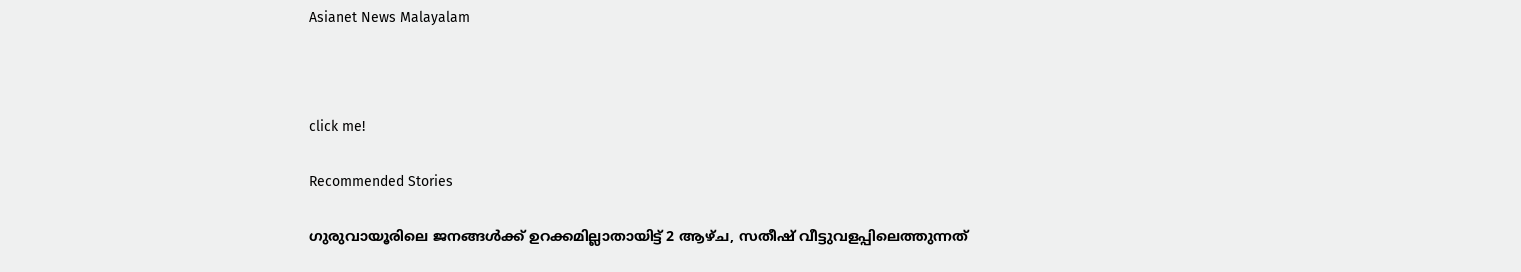Asianet News Malayalam



click me!

Recommended Stories

ഗുരുവായൂരിലെ ജനങ്ങൾക്ക് ഉറക്കമില്ലാതായിട്ട് 2 ആഴ്ച, സതീഷ് വീട്ടുവളപ്പിലെത്തുന്നത്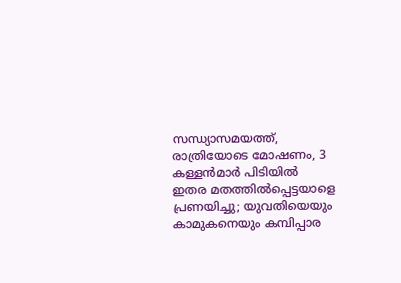സന്ധ്യാസമയത്ത്, രാത്രിയോടെ മോഷണം, 3 കള്ളൻമാർ പിടിയിൽ
ഇതര മതത്തില്‍പ്പെട്ടയാളെ പ്രണയിച്ചു; യുവതിയെയും കാമുകനെയും കമ്പിപ്പാര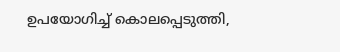ഉപയോഗിച്ച് കൊലപ്പെടുത്തി,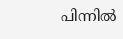പിന്നില്‍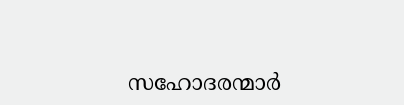സഹോദരന്മാര്‍